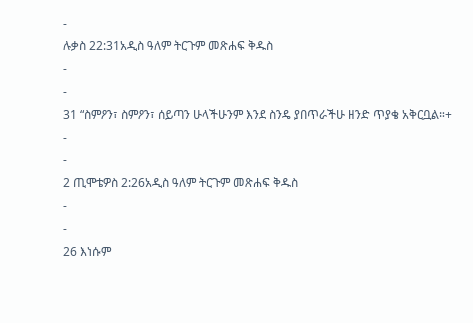-
ሉቃስ 22:31አዲስ ዓለም ትርጉም መጽሐፍ ቅዱስ
-
-
31 “ስምዖን፣ ስምዖን፣ ሰይጣን ሁላችሁንም እንደ ስንዴ ያበጥራችሁ ዘንድ ጥያቄ አቅርቧል።+
-
-
2 ጢሞቴዎስ 2:26አዲስ ዓለም ትርጉም መጽሐፍ ቅዱስ
-
-
26 እነሱም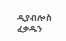ዲያብሎስ ፈቃዱን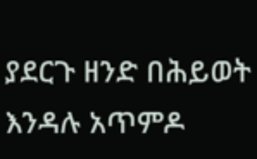ያደርጉ ዘንድ በሕይወት እንዳሉ አጥምዶ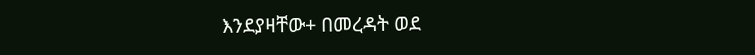እንደያዛቸው+ በመረዳት ወደ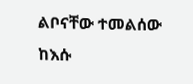ልቦናቸው ተመልሰው ከእሱ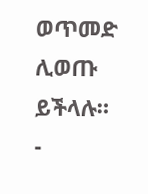ወጥመድ ሊወጡ ይችላሉ።
-